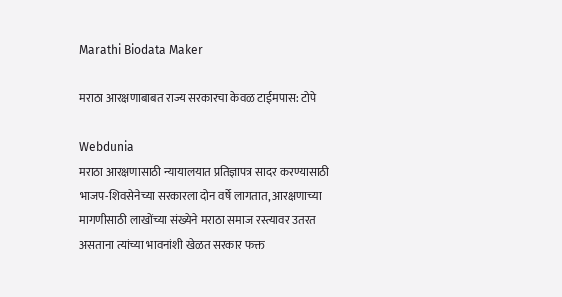Marathi Biodata Maker

मराठा आरक्षणाबाबत राज्य सरकारचा केवळ टाईमपास: टोपे

Webdunia
मराठा आरक्षणासाठी न्यायालयात प्रतिज्ञापत्र सादर करण्यासाठी भाजप-शिवसेनेच्या सरकारला दोन वर्षे लागतात, आरक्षणाच्या मागणीसाठी लाखोंच्या संख्येने मराठा समाज रस्त्यावर उतरत असताना त्यांच्या भावनांशी खेळत सरकार फक्त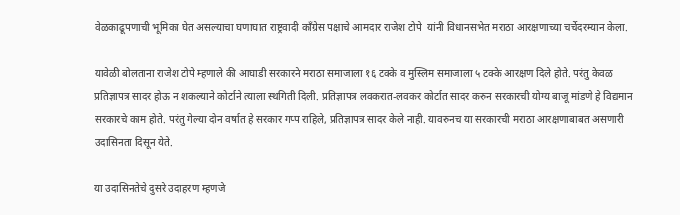वेळकाढूपणाची भूमिका घेत असल्याचा घणाघात राष्ट्रवादी काँग्रेस पक्षाचे आमदार राजेश टोपे  यांनी विधानसभेत मराठा आरक्षणाच्या चर्चेदरम्यान केला.

यावेळी बोलताना राजेश टोपे म्हणाले की आघाडी सरकारने मराठा समाजाला १६ टक्के व मुस्लिम समाजाला ५ टक्के आरक्षण दिले होते. परंतु केवळ प्रतिज्ञापत्र सादर होऊ न शकल्याने कोर्टाने त्याला स्थगिती दिली. प्रतिज्ञापत्र लवकरात-लवकर कोर्टात सादर करुन सरकारची योग्य बाजू मांडणे हे विद्यमान सरकारचे काम होते. परंतु गेल्या दोन वर्षात हे सरकार गप्प राहिले, प्रतिज्ञापत्र सादर केले नाही. यावरुनच या सरकारची मराठा आरक्षणाबाबत असणारी उदासिनता दिसून येते.

या उदासिनतेचे दुसरे उदाहरण म्हणजे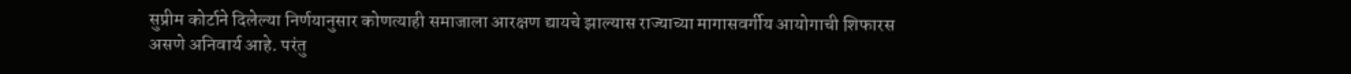सुप्रीम कोर्टाने दिलेल्या निर्णयानुसार कोणत्याही समाजाला आरक्षण द्यायचे झाल्यास राज्याच्या मागासवर्गीय आयोगाची शिफारस असणे अनिवार्य आहे. परंतु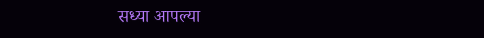सध्या आपल्या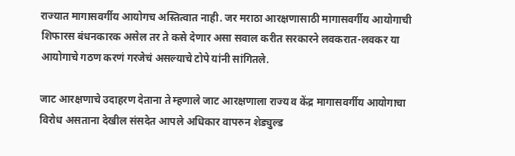राज्यात मागासवर्गीय आयोगच अस्तित्वात नाही. जर मराठा आरक्षणासाठी मागासवर्गीय आयोगाची शिफारस बंधनकारक असेल तर ते कसे देणार असा सवाल करीत सरकारने लवकरात-लवकर या आयोगाचे गठण करणं गरजेचं असल्याचे टोपे यांनी सांगितले.

जाट आरक्षणाचे उदाहरण देताना ते म्हणाले जाट आरक्षणाला राज्य व केंद्र मागासवर्गीय आयोगाचा विरोध असताना देखील संसदेत आपले अधिकार वापरुन शेड्युल्ड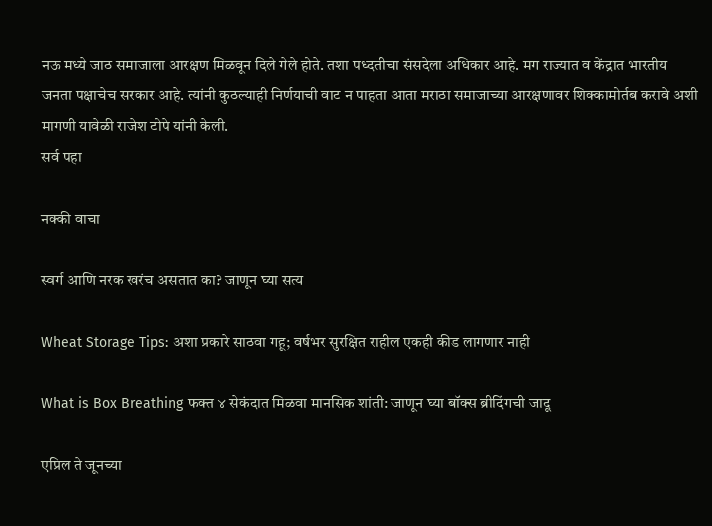नऊ मध्ये जाठ समाजाला आरक्षण मिळवून दिले गेले होते. तशा पध्दतीचा संसदेला अधिकार आहे. मग राज्यात व केंद्रात भारतीय जनता पक्षाचेच सरकार आहे. त्यांनी कुठल्याही निर्णयाची वाट न पाहता आता मराठा समाजाच्या आरक्षणावर शिक्कामोर्तब करावे अशी मागणी यावेळी राजेश टोपे यांनी केली.
सर्व पहा

नक्की वाचा

स्वर्ग आणि नरक खरंच असतात का? जाणून घ्या सत्य

Wheat Storage Tips: अशा प्रकारे साठवा गहू; वर्षभर सुरक्षित राहील एकही कीड लागणार नाही

What is Box Breathing फक्त ४ सेकंदात मिळवा मानसिक शांती: जाणून घ्या बॉक्स ब्रीदिंगची जादू

एप्रिल ते जूनच्या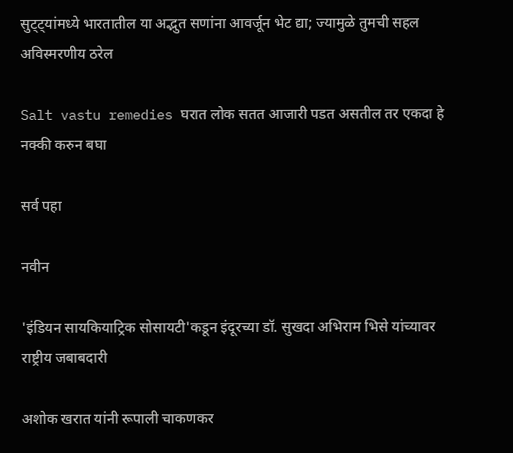सुट्ट्यांमध्ये भारतातील या अद्भुत सणांना आवर्जून भेट द्या; ज्यामुळे तुमची सहल अविस्मरणीय ठरेल

Salt vastu remedies घरात लोक सतत आजारी पडत असतील तर एकदा हे नक्की करुन बघा

सर्व पहा

नवीन

'इंडियन सायकियाट्रिक सोसायटी'कडून इंदूरच्या डॉ. सुखदा अभिराम भिसे यांच्यावर राष्ट्रीय जबाबदारी

अशोक खरात यांनी रूपाली चाकणकर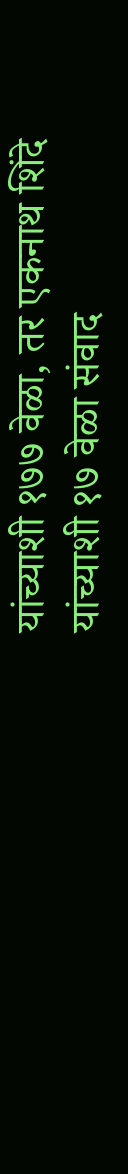यांच्याशी १७७ वेळा, तर एकनाथ शिंदे यांच्याशी १७ वेळा संवाद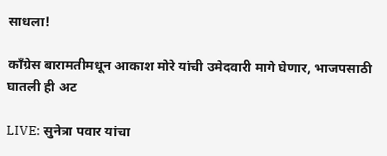साधला!

काँग्रेस बारामतीमधून आकाश मोरे यांची उमेदवारी मागे घेणार, भाजपसाठी घातली ही अट

LIVE: सुनेत्रा पवार यांचा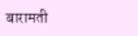बारामती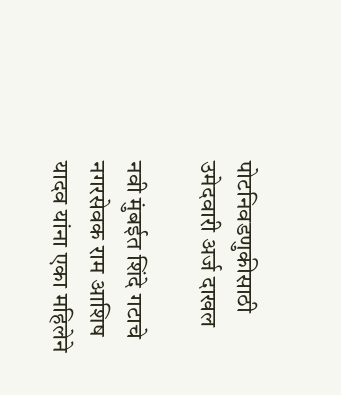पोटनिवडणुकीसाठी उमेदवारी अर्ज दाखल

नवी मुंबईत शिंदे गटाचे नगरसेवक राम आशिष यादव यांना एका महिलेने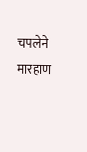चपलेने मारहाण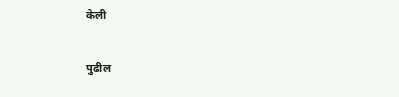केली

पुढील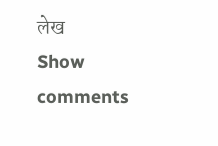लेख
Show comments